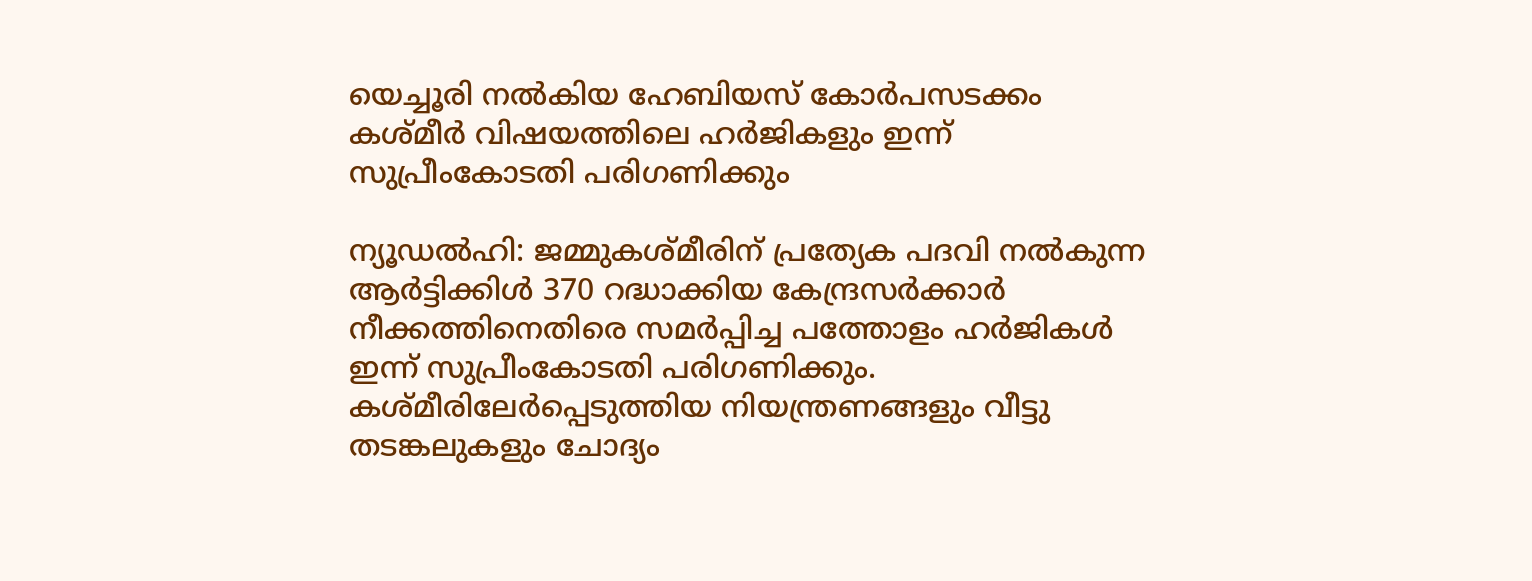യെച്ചൂരി നല്‍കിയ ഹേബിയസ് കോര്‍പസടക്കം കശ്മീര്‍ വിഷയത്തിലെ ഹര്‍ജികളും ഇന്ന് സുപ്രീംകോടതി പരിഗണിക്കും

ന്യൂഡല്‍ഹി: ജമ്മുകശ്മീരിന് പ്രത്യേക പദവി നല്‍കുന്ന ആര്‍ട്ടിക്കിള്‍ 370 റദ്ധാക്കിയ കേന്ദ്രസര്‍ക്കാര്‍ നീക്കത്തിനെതിരെ സമര്‍പ്പിച്ച പത്തോളം ഹര്‍ജികള്‍ ഇന്ന് സുപ്രീംകോടതി പരിഗണിക്കും. കശ്മീരിലേര്‍പ്പെടുത്തിയ നിയന്ത്രണങ്ങളും വീട്ടു തടങ്കലുകളും ചോദ്യം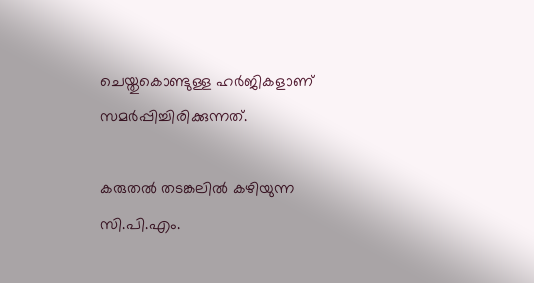ചെയ്തുകൊണ്ടുള്ള ഹര്‍ജികളാണ് സമര്‍പ്പിച്ചിരിക്കുന്നത്.

കരുതല്‍ തടങ്കലില്‍ കഴിയുന്ന സി.പി.എം.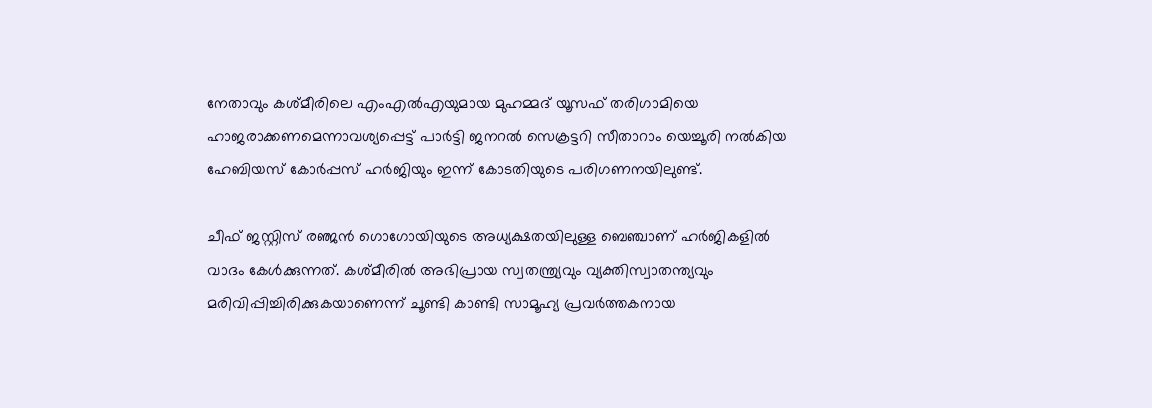നേതാവും കശ്മീരിലെ എംഎല്‍എയുമായ മുഹമ്മദ് യൂസഫ് തരിഗാമിയെ ഹാജരാക്കണമെന്നാവശ്യപ്പെട്ട് പാര്‍ട്ടി ജനറല്‍ സെക്രട്ടറി സീതാറാം യെച്ചൂരി നല്‍കിയ ഹേബിയസ് കോര്‍പ്പസ് ഹര്‍ജിയും ഇന്ന് കോടതിയുടെ പരിഗണനയിലുണ്ട്.

ചീഫ് ജസ്റ്റിസ് രഞ്ജന്‍ ഗൊഗോയിയുടെ അധ്യക്ഷതയിലുള്ള ബെഞ്ചാണ് ഹര്‍ജികളില്‍ വാദം കേള്‍ക്കുന്നത്. കശ്മീരില്‍ അഭിപ്രായ സ്വതന്ത്ര്യവും വ്യക്തിസ്വാതന്ത്യവും മരിവിപ്പിച്ചിരിക്കുകയാണെന്ന് ചൂണ്ടി കാണ്ടി സാമൂഹ്യ പ്രവര്‍ത്തകനായ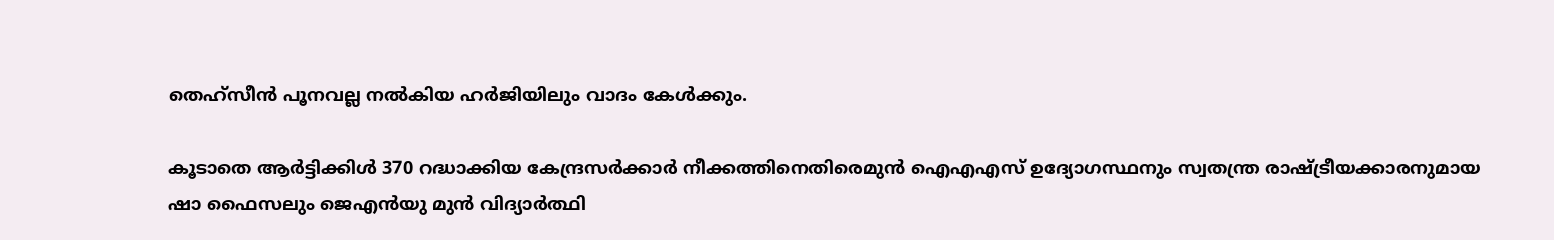തെഹ്‌സീന്‍ പൂനവല്ല നല്‍കിയ ഹര്‍ജിയിലും വാദം കേള്‍ക്കും.

കൂടാതെ ആര്‍ട്ടിക്കിള്‍ 370 റദ്ധാക്കിയ കേന്ദ്രസര്‍ക്കാര്‍ നീക്കത്തിനെതിരെമുന്‍ ഐഎഎസ് ഉദ്യോഗസ്ഥനും സ്വതന്ത്ര രാഷ്ട്രീയക്കാരനുമായ ഷാ ഫൈസലും ജെഎന്‍യു മുന്‍ വിദ്യാര്‍ത്ഥി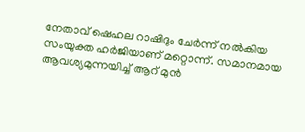നേതാവ് ഷെഹല റാഷിദും ചേര്‍ന്ന് നല്‍കിയ സംയുക്ത ഹര്‍ജിയാണ് മറ്റൊന്ന്. സമാനമായ ആവശ്യമുന്നയിച്ച്‌ ആറ് മുന്‍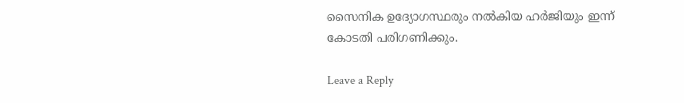സൈനിക ഉദ്യോഗസ്ഥരും നല്‍കിയ ഹര്‍ജിയും ഇന്ന് കോടതി പരിഗണിക്കും.

Leave a Reply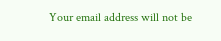Your email address will not be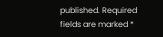published. Required fields are marked *